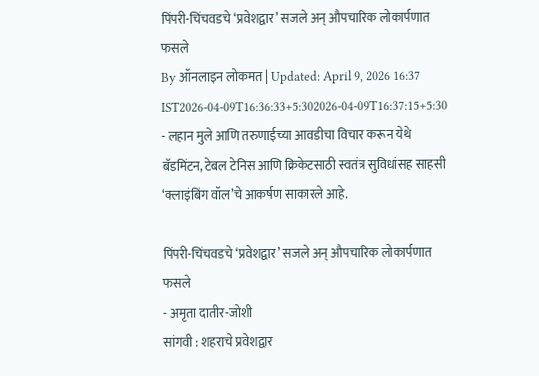पिंपरी-चिंचवडचे ‘प्रवेशद्वार’ सजले अन् औपचारिक लोकार्पणात फसले
By ऑनलाइन लोकमत | Updated: April 9, 2026 16:37 IST2026-04-09T16:36:33+5:302026-04-09T16:37:15+5:30
- लहान मुले आणि तरुणाईच्या आवडीचा विचार करून येथे बॅडमिंटन, टेबल टेनिस आणि क्रिकेटसाठी स्वतंत्र सुविधांसह साहसी ‘क्लाइंबिंग वॉल’चे आकर्षण साकारले आहे.

पिंपरी-चिंचवडचे ‘प्रवेशद्वार’ सजले अन् औपचारिक लोकार्पणात फसले
- अमृता दातीर-जोशी
सांगवी : शहराचे प्रवेशद्वार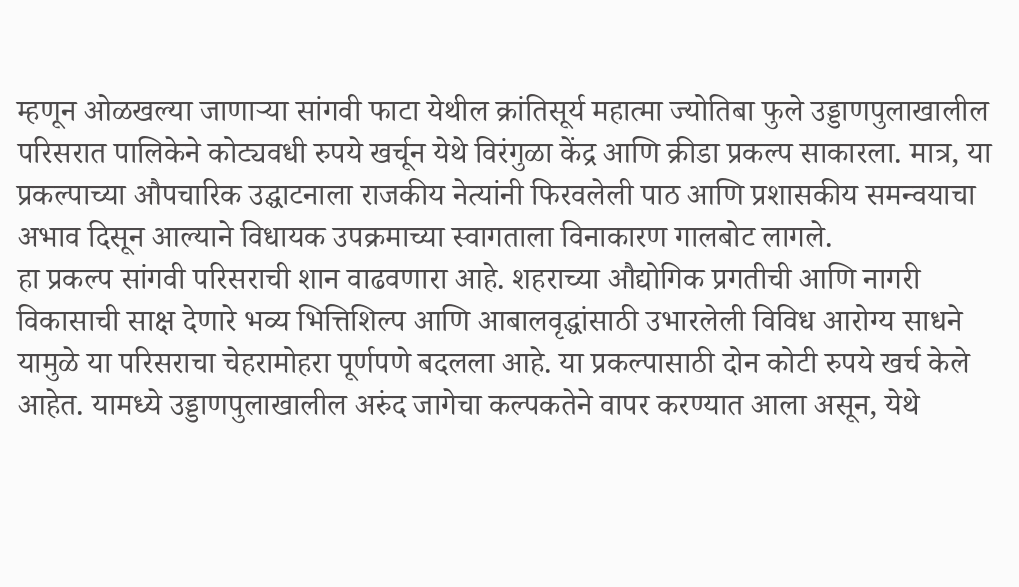म्हणून ओळखल्या जाणाऱ्या सांगवी फाटा येथील क्रांतिसूर्य महात्मा ज्योतिबा फुले उड्डाणपुलाखालील परिसरात पालिकेने कोट्यवधी रुपये खर्चून येथे विरंगुळा केंद्र आणि क्रीडा प्रकल्प साकारला. मात्र, या प्रकल्पाच्या औपचारिक उद्घाटनाला राजकीय नेत्यांनी फिरवलेली पाठ आणि प्रशासकीय समन्वयाचा अभाव दिसून आल्याने विधायक उपक्रमाच्या स्वागताला विनाकारण गालबोट लागले.
हा प्रकल्प सांगवी परिसराची शान वाढवणारा आहे. शहराच्या औद्योगिक प्रगतीची आणि नागरी विकासाची साक्ष देणारे भव्य भित्तिशिल्प आणि आबालवृद्धांसाठी उभारलेली विविध आरोग्य साधने यामुळे या परिसराचा चेहरामोहरा पूर्णपणे बदलला आहे. या प्रकल्पासाठी दोन कोटी रुपये खर्च केले आहेत. यामध्ये उड्डाणपुलाखालील अरुंद जागेचा कल्पकतेने वापर करण्यात आला असून, येथे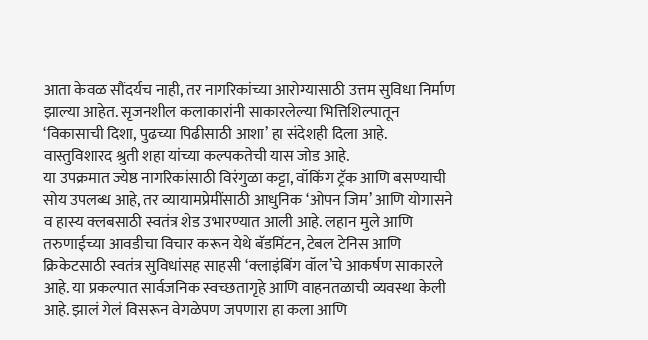आता केवळ सौंदर्यच नाही, तर नागरिकांच्या आरोग्यासाठी उत्तम सुविधा निर्माण झाल्या आहेत. सृजनशील कलाकारांनी साकारलेल्या भित्तिशिल्पातून ‘विकासाची दिशा, पुढच्या पिढीसाठी आशा’ हा संदेशही दिला आहे. वास्तुविशारद श्रुती शहा यांच्या कल्पकतेची यास जोड आहे.
या उपक्रमात ज्येष्ठ नागरिकांसाठी विरंगुळा कट्टा, वॉकिंग ट्रॅक आणि बसण्याची सोय उपलब्ध आहे, तर व्यायामप्रेमींसाठी आधुनिक ‘ओपन जिम’ आणि योगासने व हास्य क्लबसाठी स्वतंत्र शेड उभारण्यात आली आहे. लहान मुले आणि तरुणाईच्या आवडीचा विचार करून येथे बॅडमिंटन, टेबल टेनिस आणि क्रिकेटसाठी स्वतंत्र सुविधांसह साहसी ‘क्लाइंबिंग वॉल’चे आकर्षण साकारले आहे. या प्रकल्पात सार्वजनिक स्वच्छतागृहे आणि वाहनतळाची व्यवस्था केली आहे. झालं गेलं विसरून वेगळेपण जपणारा हा कला आणि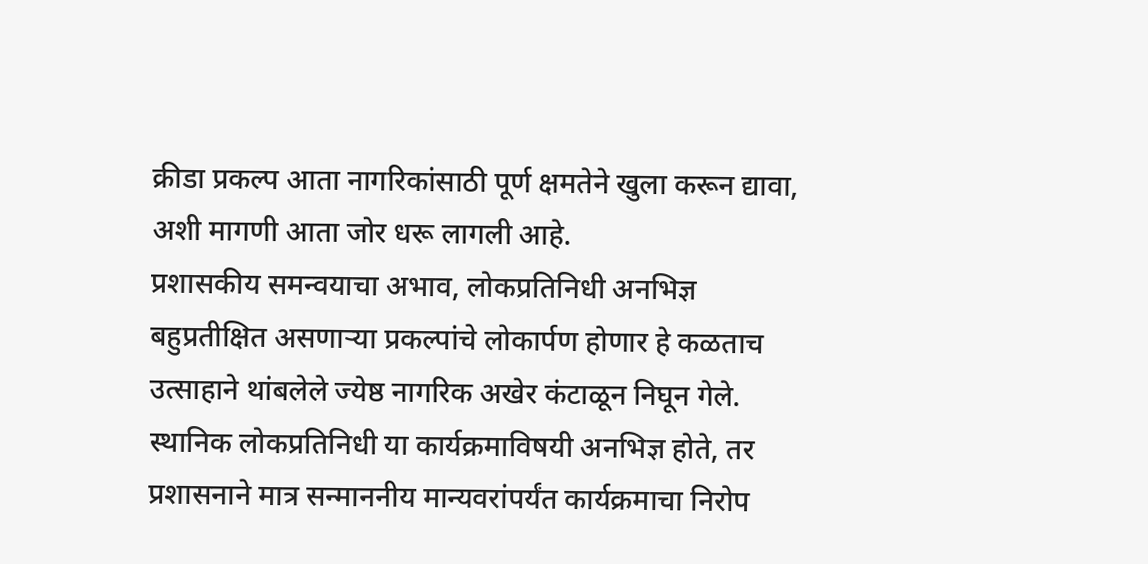क्रीडा प्रकल्प आता नागरिकांसाठी पूर्ण क्षमतेने खुला करून द्यावा, अशी मागणी आता जोर धरू लागली आहे.
प्रशासकीय समन्वयाचा अभाव, लोकप्रतिनिधी अनभिज्ञ
बहुप्रतीक्षित असणाऱ्या प्रकल्पांचे लोकार्पण होणार हे कळताच उत्साहाने थांबलेले ज्येष्ठ नागरिक अखेर कंटाळून निघून गेले. स्थानिक लोकप्रतिनिधी या कार्यक्रमाविषयी अनभिज्ञ होते, तर प्रशासनाने मात्र सन्माननीय मान्यवरांपर्यंत कार्यक्रमाचा निरोप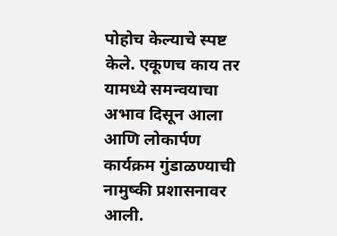पोहोच केल्याचे स्पष्ट केले. एकूणच काय तर यामध्ये समन्वयाचा अभाव दिसून आला आणि लोकार्पण कार्यक्रम गुंडाळण्याची नामुष्की प्रशासनावर आली.